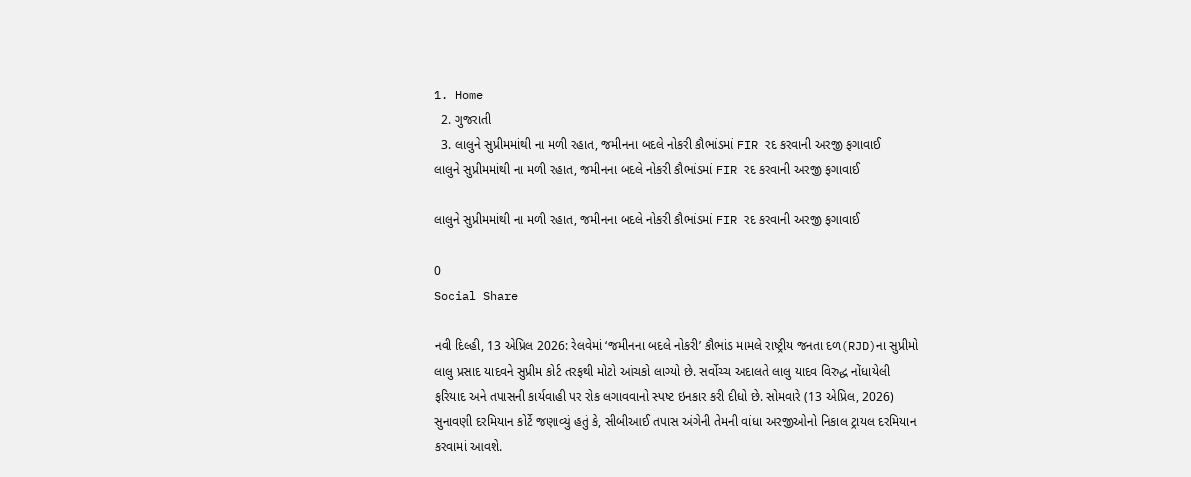1. Home
  2. ગુજરાતી
  3. લાલુને સુપ્રીમમાંથી ના મળી રહાત, જમીનના બદલે નોકરી કૌભાંડમાં FIR રદ કરવાની અરજી ફગાવાઈ
લાલુને સુપ્રીમમાંથી ના મળી રહાત, જમીનના બદલે નોકરી કૌભાંડમાં FIR રદ કરવાની અરજી ફગાવાઈ

લાલુને સુપ્રીમમાંથી ના મળી રહાત, જમીનના બદલે નોકરી કૌભાંડમાં FIR રદ કરવાની અરજી ફગાવાઈ

0
Social Share

નવી દિલ્હી, 13 એપ્રિલ 2026: રેલવેમાં ‘જમીનના બદલે નોકરી’ કૌભાંડ મામલે રાષ્ટ્રીય જનતા દળ(RJD)ના સુપ્રીમો લાલુ પ્રસાદ યાદવને સુપ્રીમ કોર્ટ તરફથી મોટો આંચકો લાગ્યો છે. સર્વોચ્ચ અદાલતે લાલુ યાદવ વિરુદ્ધ નોંધાયેલી ફરિયાદ અને તપાસની કાર્યવાહી પર રોક લગાવવાનો સ્પષ્ટ ઇનકાર કરી દીધો છે. સોમવારે (13 એપ્રિલ, 2026) સુનાવણી દરમિયાન કોર્ટે જણાવ્યું હતું કે, સીબીઆઈ તપાસ અંગેની તેમની વાંધા અરજીઓનો નિકાલ ટ્રાયલ દરમિયાન કરવામાં આવશે.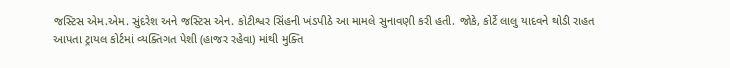જસ્ટિસ એમ.એમ. સુંદરેશ અને જસ્ટિસ એન. કોટીશ્વર સિંહની ખંડપીઠે આ મામલે સુનાવણી કરી હતી. જોકે, કોર્ટે લાલુ યાદવને થોડી રાહત આપતા ટ્રાયલ કોર્ટમાં વ્યક્તિગત પેશી (હાજર રહેવા) માંથી મુક્તિ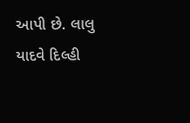આપી છે. લાલુ યાદવે દિલ્હી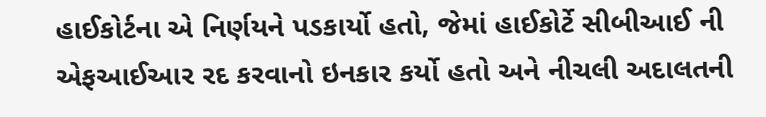હાઈકોર્ટના એ નિર્ણયને પડકાર્યો હતો, જેમાં હાઈકોર્ટે સીબીઆઈ ની એફઆઈઆર રદ કરવાનો ઇનકાર કર્યો હતો અને નીચલી અદાલતની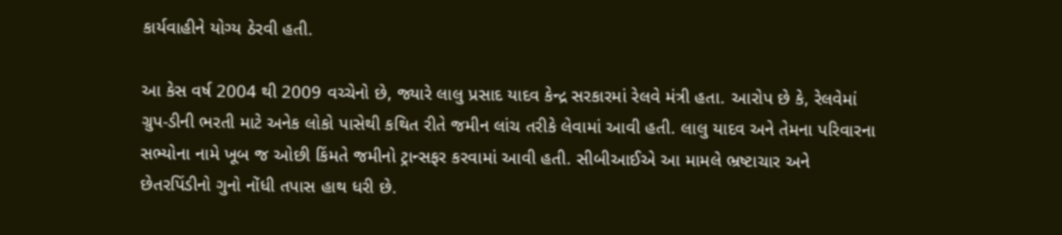કાર્યવાહીને યોગ્ય ઠેરવી હતી.

આ કેસ વર્ષ 2004 થી 2009 વચ્ચેનો છે, જ્યારે લાલુ પ્રસાદ યાદવ કેન્દ્ર સરકારમાં રેલવે મંત્રી હતા. આરોપ છે કે, રેલવેમાં ગ્રુપ-ડીની ભરતી માટે અનેક લોકો પાસેથી કથિત રીતે જમીન લાંચ તરીકે લેવામાં આવી હતી. લાલુ યાદવ અને તેમના પરિવારના સભ્યોના નામે ખૂબ જ ઓછી કિંમતે જમીનો ટ્રાન્સફર કરવામાં આવી હતી. સીબીઆઈએ આ મામલે ભ્રષ્ટાચાર અને છેતરપિંડીનો ગુનો નોંધી તપાસ હાથ ધરી છે.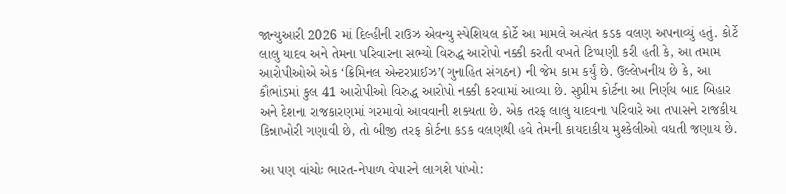જાન્યુઆરી 2026 માં દિલ્હીની રાઉઝ એવન્યુ સ્પેશિયલ કોર્ટે આ મામલે અત્યંત કડક વલણ અપનાવ્યું હતું. કોર્ટે લાલુ યાદવ અને તેમના પરિવારના સભ્યો વિરુદ્ધ આરોપો નક્કી કરતી વખતે ટિપ્પણી કરી હતી કે, આ તમામ આરોપીઓએ એક ‘ક્રિમિનલ એન્ટરપ્રાઈઝ’(ગુનાહિત સંગઠન) ની જેમ કામ કર્યું છે. ઉલ્લેખનીય છે કે, આ કૌભાંડમાં કુલ 41 આરોપીઓ વિરુદ્ધ આરોપો નક્કી કરવામાં આવ્યા છે. સુપ્રીમ કોર્ટના આ નિર્ણય બાદ બિહાર અને દેશના રાજકારણમાં ગરમાવો આવવાની શક્યતા છે. એક તરફ લાલુ યાદવના પરિવારે આ તપાસને રાજકીય કિન્નાખોરી ગણાવી છે, તો બીજી તરફ કોર્ટના કડક વલણથી હવે તેમની કાયદાકીય મુશ્કેલીઓ વધતી જણાય છે.

આ પણ વાંચોઃ ભારત-નેપાળ વેપારને લાગશે પાંખો: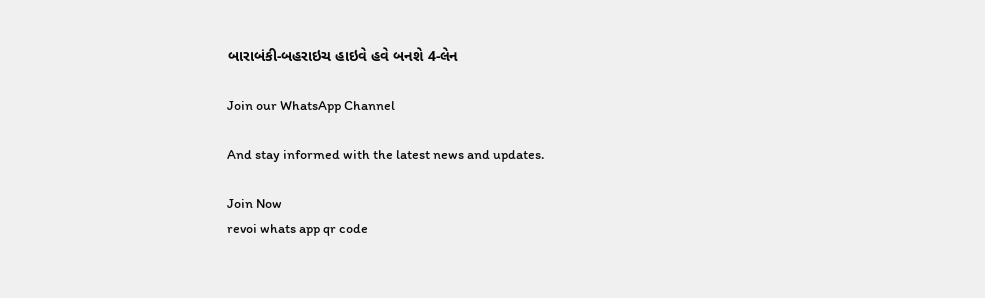બારાબંકી-બહરાઇચ હાઇવે હવે બનશે 4-લેન

Join our WhatsApp Channel

And stay informed with the latest news and updates.

Join Now
revoi whats app qr code